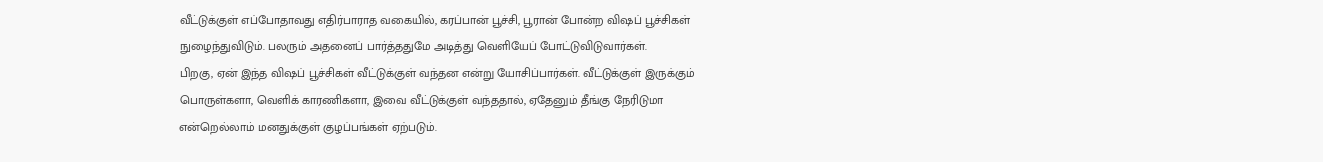வீட்டுக்குள் எப்போதாவது எதிர்பாராத வகையில், கரப்பான் பூச்சி, பூரான் போன்ற விஷப் பூச்சிகள் நுழைந்துவிடும். பலரும் அதனைப் பார்த்ததுமே அடித்து வெளியேப் போட்டுவிடுவார்கள்.
பிறகு, ஏன் இந்த விஷப் பூச்சிகள் வீட்டுக்குள் வந்தன என்று யோசிப்பார்கள். வீட்டுக்குள் இருக்கும் பொருள்களா, வெளிக் காரணிகளா, இவை வீட்டுக்குள் வந்ததால், ஏதேனும் தீங்கு நேரிடுமா என்றெல்லாம் மனதுக்குள் குழப்பங்கள் ஏற்படும்.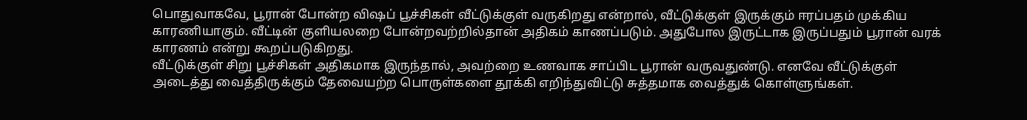பொதுவாகவே, பூரான் போன்ற விஷப் பூச்சிகள் வீட்டுக்குள் வருகிறது என்றால், வீட்டுக்குள் இருக்கும் ஈரப்பதம் முக்கிய காரணியாகும். வீட்டின் குளியலறை போன்றவற்றில்தான் அதிகம் காணப்படும். அதுபோல இருட்டாக இருப்பதும் பூரான் வரக் காரணம் என்று கூறப்படுகிறது.
வீட்டுக்குள் சிறு பூச்சிகள் அதிகமாக இருந்தால், அவற்றை உணவாக சாப்பிட பூரான் வருவதுண்டு. எனவே வீட்டுக்குள் அடைத்து வைத்திருக்கும் தேவையற்ற பொருள்களை தூக்கி எறிந்துவிட்டு சுத்தமாக வைத்துக் கொள்ளுங்கள்.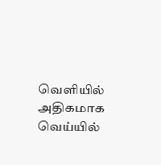வெளியில் அதிகமாக வெய்யில்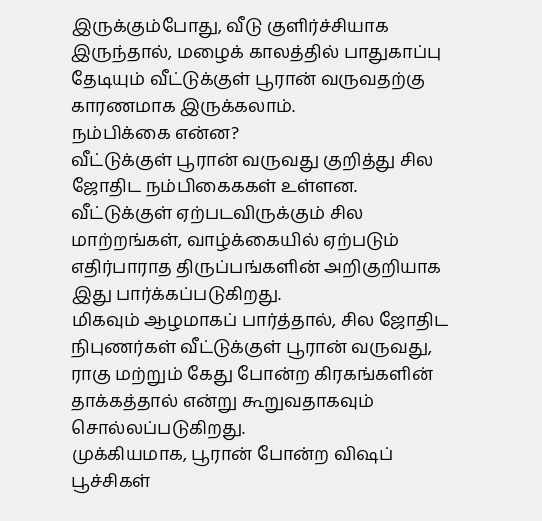இருக்கும்போது, வீடு குளிர்ச்சியாக இருந்தால், மழைக் காலத்தில் பாதுகாப்பு தேடியும் வீட்டுக்குள் பூரான் வருவதற்கு காரணமாக இருக்கலாம்.
நம்பிக்கை என்ன?
வீட்டுக்குள் பூரான் வருவது குறித்து சில ஜோதிட நம்பிகைககள் உள்ளன. வீட்டுக்குள் ஏற்படவிருக்கும் சில மாற்றங்கள், வாழ்க்கையில் ஏற்படும் எதிர்பாராத திருப்பங்களின் அறிகுறியாக இது பார்க்கப்படுகிறது.
மிகவும் ஆழமாகப் பார்த்தால், சில ஜோதிட நிபுணர்கள் வீட்டுக்குள் பூரான் வருவது, ராகு மற்றும் கேது போன்ற கிரகங்களின் தாக்கத்தால் என்று கூறுவதாகவும் சொல்லப்படுகிறது.
முக்கியமாக, பூரான் போன்ற விஷப் பூச்சிகள்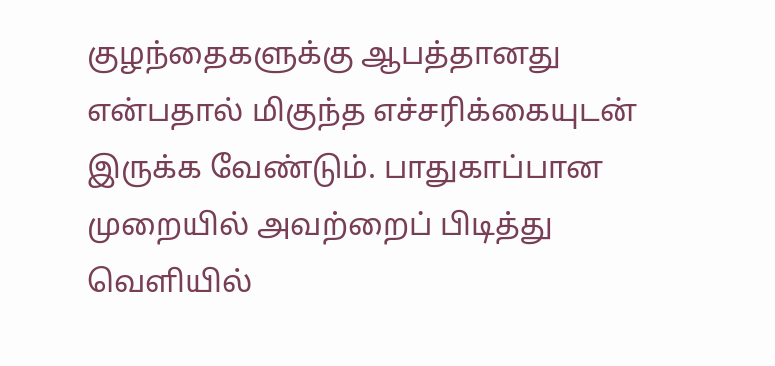குழந்தைகளுக்கு ஆபத்தானது என்பதால் மிகுந்த எச்சரிக்கையுடன் இருக்க வேண்டும். பாதுகாப்பான முறையில் அவற்றைப் பிடித்து வெளியில்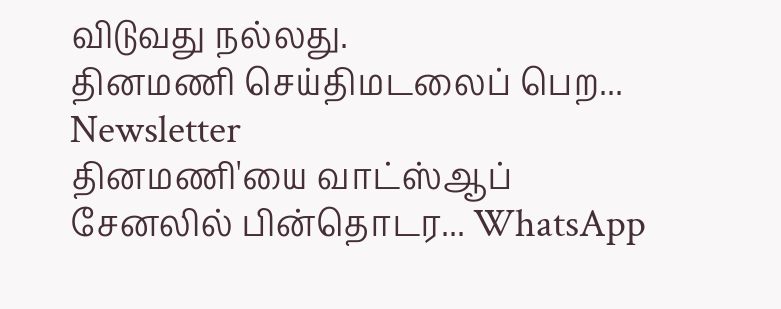விடுவது நல்லது.
தினமணி செய்திமடலைப் பெற... Newsletter
தினமணி'யை வாட்ஸ்ஆப் சேனலில் பின்தொடர... WhatsApp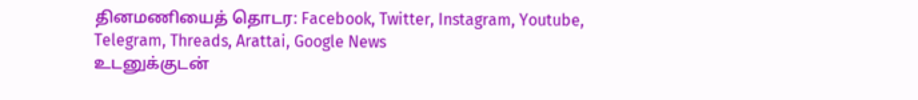தினமணியைத் தொடர: Facebook, Twitter, Instagram, Youtube, Telegram, Threads, Arattai, Google News
உடனுக்குடன்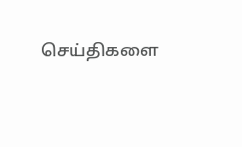செய்திகளை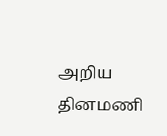அறிய தினமணி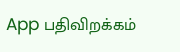App பதிவிறக்கம்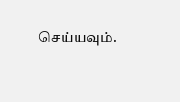செய்யவும்.